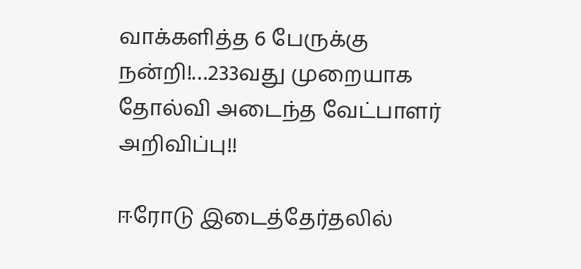வாக்களித்த 6 பேருக்கு நன்றி!…233வது முறையாக தோல்வி அடைந்த வேட்பாளர் அறிவிப்பு!!

ஈரோடு இடைத்தேர்தலில்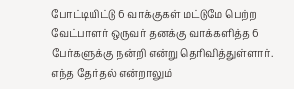போட்டியிட்டு 6 வாக்குகள் மட்டுமே பெற்ற வேட்பாளர் ஒருவர் தனக்கு வாக்களித்த 6 பேர்களுக்கு நன்றி என்று தெரிவித்துள்ளார்.
எந்த தேர்தல் என்றாலும்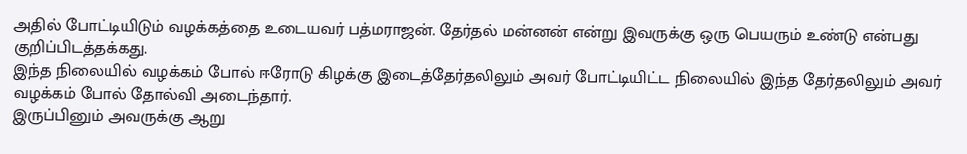அதில் போட்டியிடும் வழக்கத்தை உடையவர் பத்மராஜன். தேர்தல் மன்னன் என்று இவருக்கு ஒரு பெயரும் உண்டு என்பது குறிப்பிடத்தக்கது.
இந்த நிலையில் வழக்கம் போல் ஈரோடு கிழக்கு இடைத்தேர்தலிலும் அவர் போட்டியிட்ட நிலையில் இந்த தேர்தலிலும் அவர் வழக்கம் போல் தோல்வி அடைந்தார்.
இருப்பினும் அவருக்கு ஆறு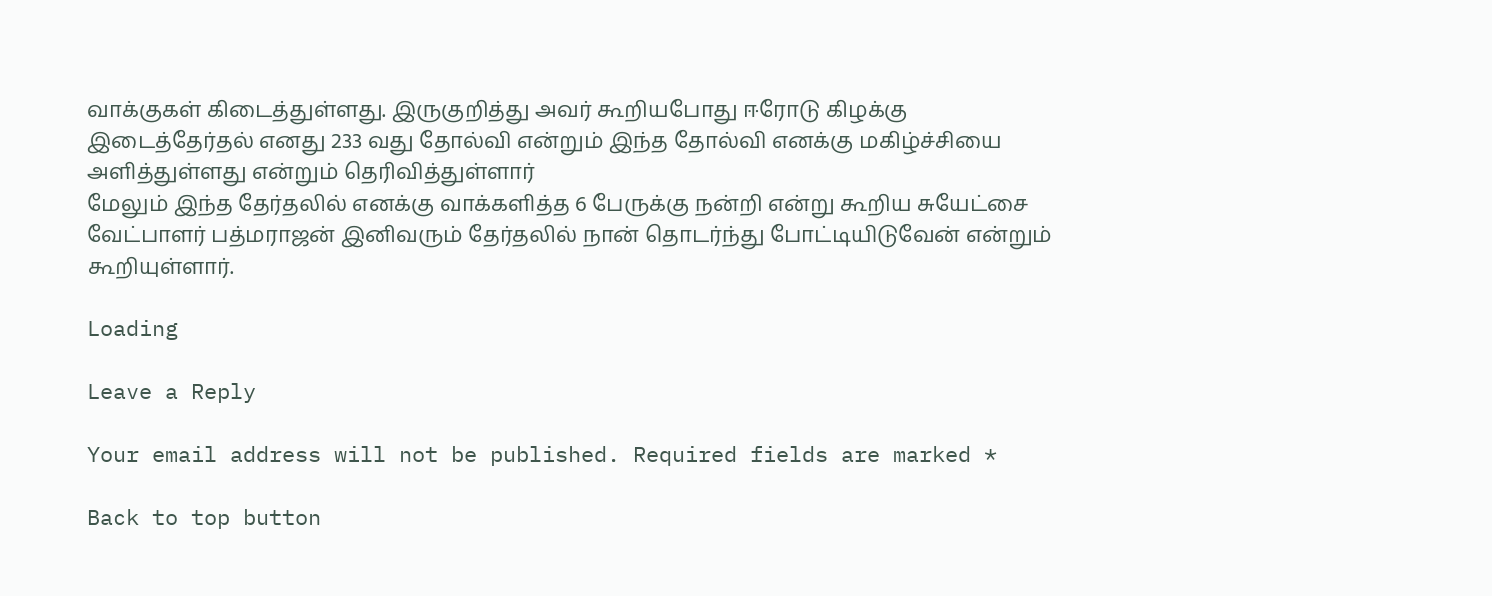வாக்குகள் கிடைத்துள்ளது. இருகுறித்து அவர் கூறியபோது ஈரோடு கிழக்கு இடைத்தேர்தல் எனது 233 வது தோல்வி என்றும் இந்த தோல்வி எனக்கு மகிழ்ச்சியை அளித்துள்ளது என்றும் தெரிவித்துள்ளார்
மேலும் இந்த தேர்தலில் எனக்கு வாக்களித்த 6 பேருக்கு நன்றி என்று கூறிய சுயேட்சை வேட்பாளர் பத்மராஜன் இனிவரும் தேர்தலில் நான் தொடர்ந்து போட்டியிடுவேன் என்றும் கூறியுள்ளார்.

Loading

Leave a Reply

Your email address will not be published. Required fields are marked *

Back to top button